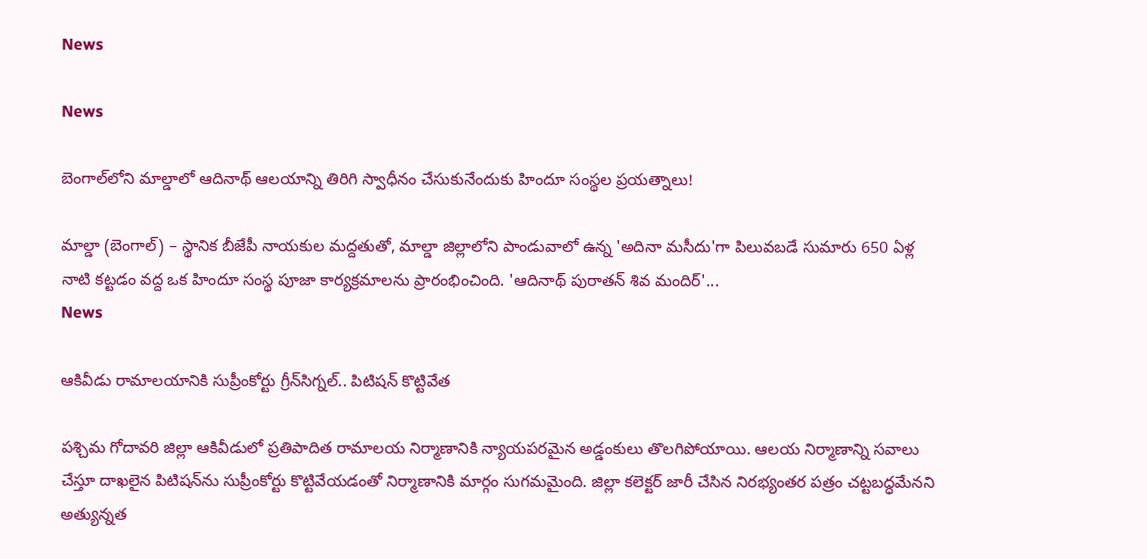News

News

బెంగాల్‌లోని మాల్డాలో ఆదినాథ్ ఆలయాన్ని తిరిగి స్వాధీనం చేసుకునేందుకు హిందూ సంస్థల ప్రయత్నాలు!

మాల్డా (బెంగాల్) – స్థానిక బీజేపీ నాయకుల మద్దతుతో, మాల్డా జిల్లాలోని పాండువాలో ఉన్న 'అదినా మసీదు'గా పిలువబడే సుమారు 650 ఏళ్ల నాటి కట్టడం వద్ద ఒక హిందూ సంస్థ పూజా కార్యక్రమాలను ప్రారంభించింది. 'ఆదినాథ్ పురాతన్ శివ మందిర్'...
News

ఆకివీడు రామాలయానికి సుప్రీంకోర్టు గ్రీన్‌సిగ్నల్‌.. పిటిషన్‌ కొట్టివేత

పశ్చిమ గోదావరి జిల్లా ఆకివీడులో ప్రతిపాదిత రామాలయ నిర్మాణానికి న్యాయపరమైన అడ్డంకులు తొలగిపోయాయి. ఆలయ నిర్మాణాన్ని సవాలు చేస్తూ దాఖలైన పిటిషన్‌ను సుప్రీంకోర్టు కొట్టివేయడంతో నిర్మాణానికి మార్గం సుగమమైంది. జిల్లా కలెక్టర్ జారీ చేసిన నిరభ్యంతర పత్రం చట్టబద్ధమేనని అత్యున్నత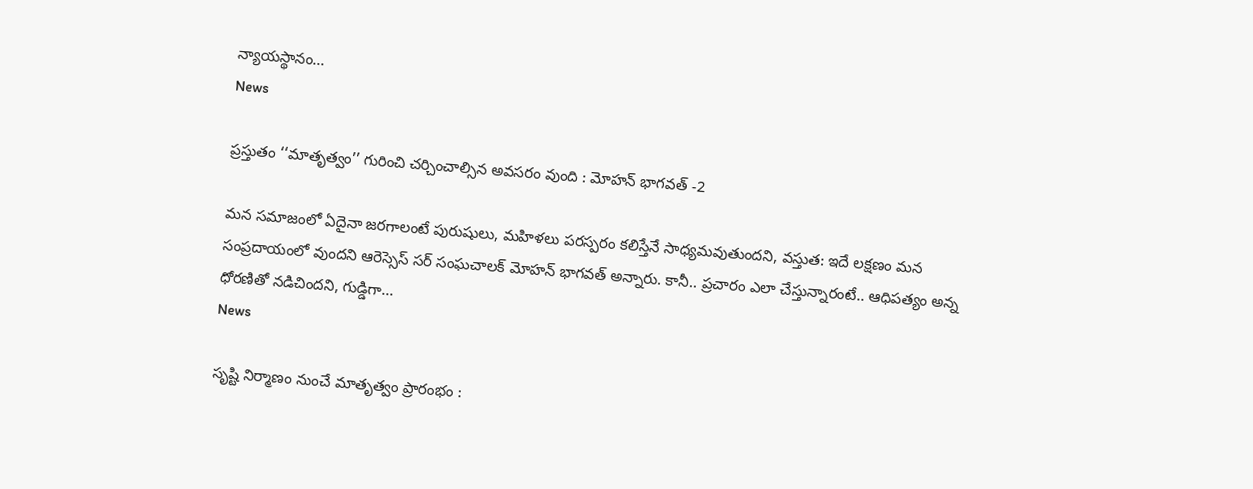న్యాయస్థానం...
News

ప్రస్తుతం ‘‘మాతృత్వం’’ గురించి చర్చించాల్సిన అవసరం వుంది : మోహన్ భాగవత్ -2

మన సమాజంలో ఏదైనా జరగాలంటే పురుషులు, మహిళలు పరస్పరం కలిస్తేనే సాధ్యమవుతుందని, వస్తుత: ఇదే లక్షణం మన సంప్రదాయంలో వుందని ఆరెస్సెస్ సర్ సంఘచాలక్ మోహన్ భాగవత్ అన్నారు. కానీ.. ప్రచారం ఎలా చేస్తున్నారంటే.. ఆధిపత్యం అన్న ధోరణితో నడిచిందని, గుడ్డిగా...
News

సృష్టి నిర్మాణం నుంచే మాతృత్వం ప్రారంభం :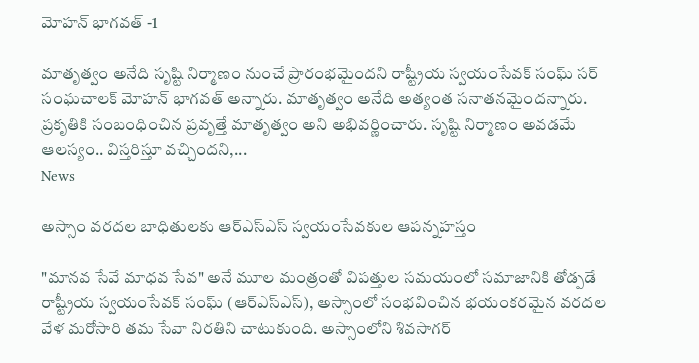మోహన్ భాగవత్ -1

మాతృత్వం అనేది సృష్టి నిర్మాణం నుంచే ప్రారంభమైందని రాష్ట్రీయ స్వయంసేవక్ సంఘ్ సర్ సంఘచాలక్ మోహన్ భాగవత్ అన్నారు. మాతృత్వం అనేది అత్యంత సనాతనమైందన్నారు. ప్రకృతికి సంబంధించిన ప్రవృత్తే మాతృత్వం అని అభివర్ణించారు. సృష్టి నిర్మాణం అవడమే ఆలస్యం.. విస్తరిస్తూ వచ్చిందని,...
News

అస్సాం వరదల బాధితులకు ఆర్‌ఎస్‌ఎస్ స్వయంసేవకుల ఆపన్నహస్తం

"మానవ సేవే మాధవ సేవ" అనే మూల మంత్రంతో విపత్తుల సమయంలో సమాజానికి తోడ్పడే రాష్ట్రీయ స్వయంసేవక్ సంఘ్ (ఆర్‌ఎస్‌ఎస్), అస్సాంలో సంభవించిన భయంకరమైన వరదల వేళ మరోసారి తమ సేవా నిరతిని చాటుకుంది. అస్సాంలోని శివసాగర్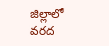జిల్లాలో వరద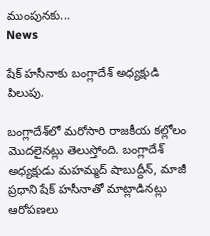ముంపునకు...
News

షేక్ హసీనాకు బంగ్లాదేశ్ అధ్యక్షుడి పిలుపు.

బంగ్లాదేశ్‌లో మరోసారి రాజకీయ కల్లోలం మొదలైనట్లు తెలుస్తోంది. బంగ్లాదేశ్ అధ్యక్షుడు మహమ్మద్ షాబుద్దీన్, మాజీ ప్రధాని షేక్ హసీనాతో మాట్లాడినట్లు ఆరోపణలు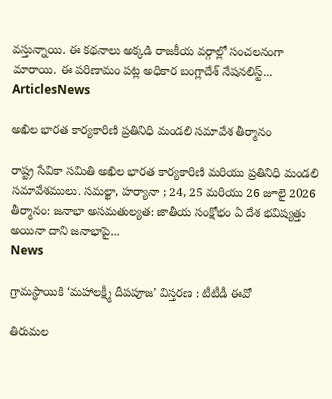వస్తున్నాయి. ఈ కథనాలు అక్కడి రాజకీయ వర్గాల్లో సంచలనంగా మారాయి. ఈ పరిణామం పట్ల అధికార బంగ్లాదేశ్ నేషనలిస్ట్...
ArticlesNews

అఖిల భారత కార్యకారిణి ప్రతినిధి మండలి సమావేశ తీర్మానం

రాష్ట్ర సేవికా సమితి అఖిల భారత కార్యకారిణి మరియు ప్రతినిధి మండలి సమావేశములు. సమల్ఖా, హర్యానా ; 24, 25 మరియు 26 జూలై 2026 తీర్మానం: జనాభా అసమతుల్యత: జాతీయ సంక్షోభం ఏ దేశ భవిష్యత్తు అయినా దాని జనాభాపై...
News

గ్రామస్థాయికి ‘మహాలక్ష్మీ దీపపూజ’ విస్తరణ : టీటీడీ ఈవో

తిరుమల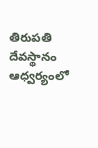తిరుపతి దేవస్థానం ఆధ్వర్యంలో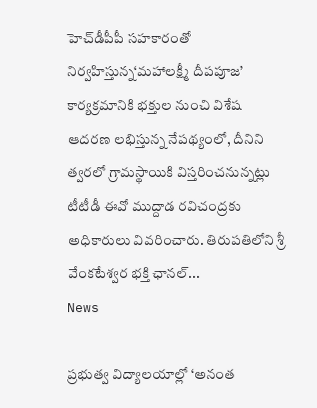హెచ్‌డీపీపీ సహకారంతో నిర్వహిస్తున్న‘మహాలక్ష్మీ దీపపూజ’ కార్యక్రమానికి భక్తుల నుంచి విశేష ఆదరణ లభిస్తున్న నేపథ్యంలో, దీనిని త్వరలో గ్రామస్థాయికి విస్తరించనున్నట్లు టీటీడీ ఈవో ముద్దాడ రవిచంద్రకు అధికారులు వివరించారు. తిరుపతిలోని శ్రీ వేంకటేశ్వర భక్తి ఛానల్...
News

ప్రభుత్వ విద్యాలయాల్లో ‘అనంత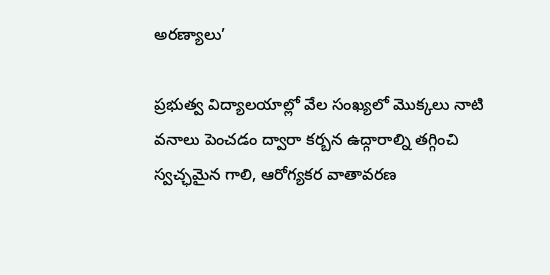అరణ్యాలు’

ప్రభుత్వ విద్యాలయాల్లో వేల సంఖ్యలో మొక్కలు నాటి వనాలు పెంచడం ద్వారా కర్బన ఉద్గారాల్ని తగ్గించి స్వచ్ఛమైన గాలి, ఆరోగ్యకర వాతావరణ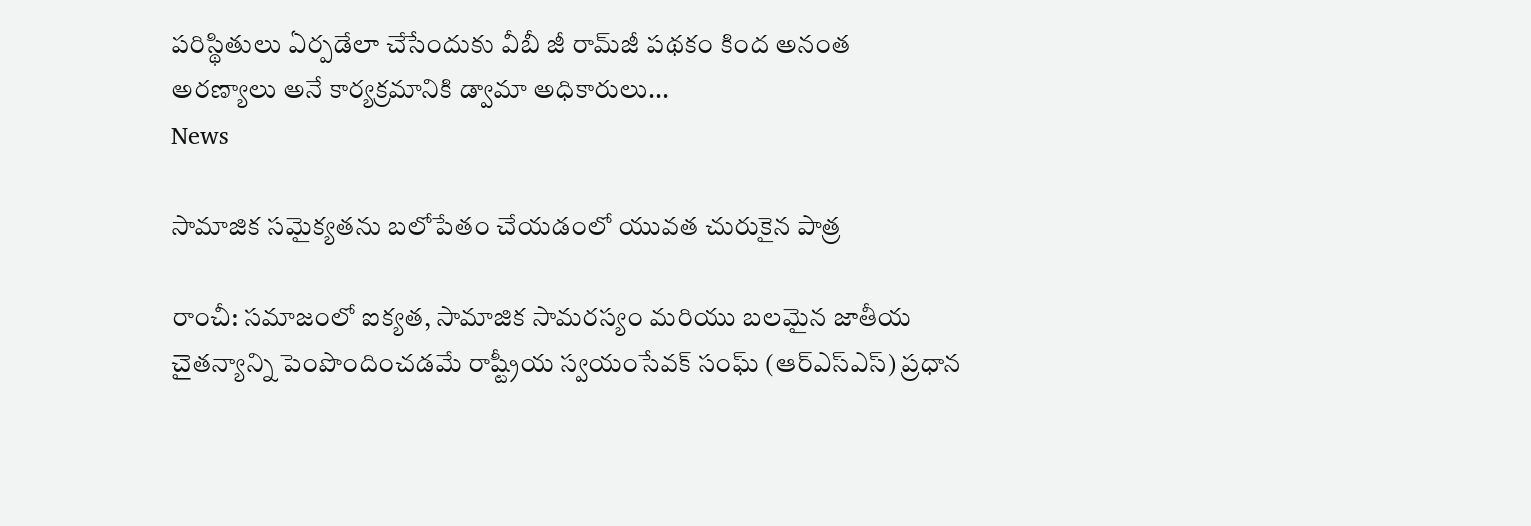పరిస్థితులు ఏర్పడేలా చేసేందుకు వీబీ జీ రామ్‌జీ పథకం కింద అనంత అరణ్యాలు అనే కార్యక్రమానికి డ్వామా అధికారులు...
News

సామాజిక సమైక్యతను బలోపేతం చేయడంలో యువత చురుకైన పాత్ర

రాంచీ: సమాజంలో ఐక్యత, సామాజిక సామరస్యం మరియు బలమైన జాతీయ చైతన్యాన్ని పెంపొందించడమే రాష్ట్రీయ స్వయంసేవక్ సంఘ్ (ఆర్‌ఎస్‌ఎస్) ప్రధాన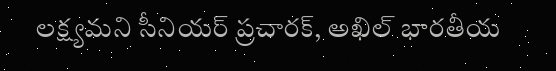లక్ష్యమని సీనియర్ ప్రచారక్, అఖిల్ భారతీయ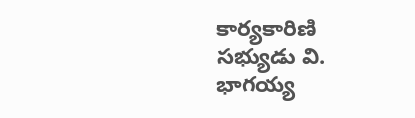కార్యకారిణి సభ్యుడు వి. భాగయ్య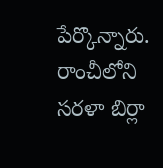పేర్కొన్నారు. రాంచీలోని సరళా బిర్లా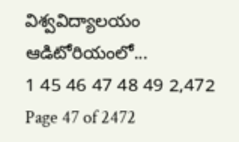విశ్వవిద్యాలయం ఆడిటోరియంలో...
1 45 46 47 48 49 2,472
Page 47 of 2472